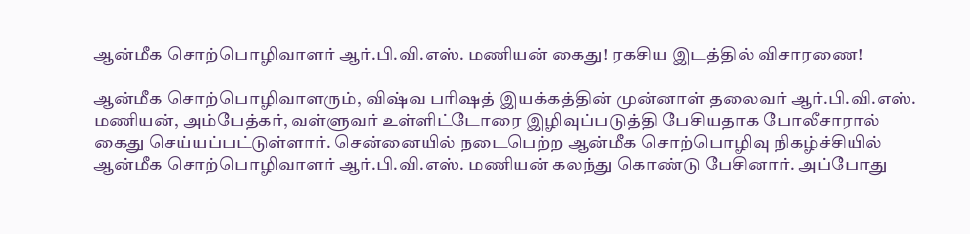ஆன்மீக சொற்பொழிவாளர் ஆர்.பி.வி.எஸ். மணியன் கைது! ரகசிய இடத்தில் விசாரணை!

ஆன்மீக சொற்பொழிவாளரும், விஷ்வ பரிஷத் இயக்கத்தின் முன்னாள் தலைவர் ஆர்.பி.வி.எஸ். மணியன், அம்பேத்கர், வள்ளுவர் உள்ளிட்டோரை இழிவுப்படுத்தி பேசியதாக போலீசாரால் கைது செய்யப்பட்டுள்ளார். சென்னையில் நடைபெற்ற ஆன்மீக சொற்பொழிவு நிகழ்ச்சியில் ஆன்மீக சொற்பொழிவாளர் ஆர்.பி.வி.எஸ். மணியன் கலந்து கொண்டு பேசினார். அப்போது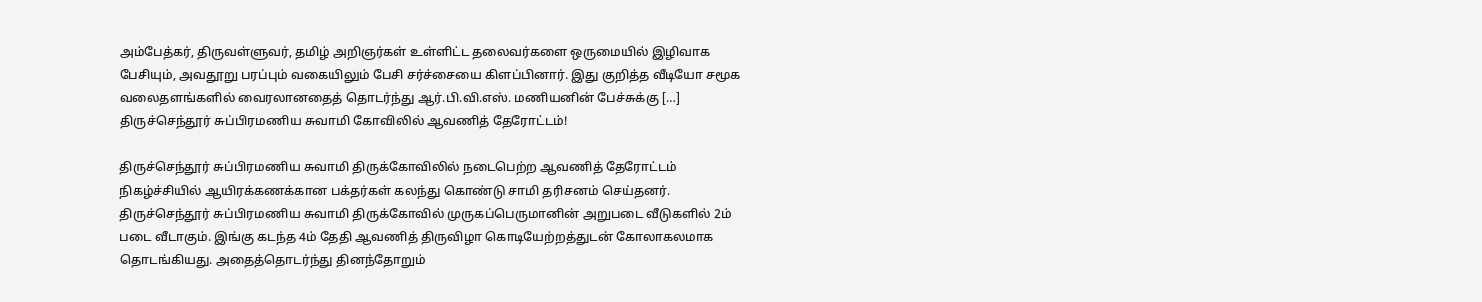அம்பேத்கர், திருவள்ளுவர், தமிழ் அறிஞர்கள் உள்ளிட்ட தலைவர்களை ஒருமையில் இழிவாக பேசியும், அவதூறு பரப்பும் வகையிலும் பேசி சர்ச்சையை கிளப்பினார். இது குறித்த வீடியோ சமூக வலைதளங்களில் வைரலானதைத் தொடர்ந்து ஆர்.பி.வி.எஸ். மணியனின் பேச்சுக்கு […]
திருச்செந்தூர் சுப்பிரமணிய சுவாமி கோவிலில் ஆவணித் தேரோட்டம்!

திருச்செந்தூர் சுப்பிரமணிய சுவாமி திருக்கோவிலில் நடைபெற்ற ஆவணித் தேரோட்டம் நிகழ்ச்சியில் ஆயிரக்கணக்கான பக்தர்கள் கலந்து கொண்டு சாமி தரிசனம் செய்தனர். திருச்செந்தூர் சுப்பிரமணிய சுவாமி திருக்கோவில் முருகப்பெருமானின் அறுபடை வீடுகளில் 2ம் படை வீடாகும். இங்கு கடந்த 4ம் தேதி ஆவணித் திருவிழா கொடியேற்றத்துடன் கோலாகலமாக தொடங்கியது. அதைத்தொடர்ந்து தினந்தோறும்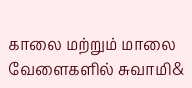காலை மற்றும் மாலை வேளைகளில் சுவாமி&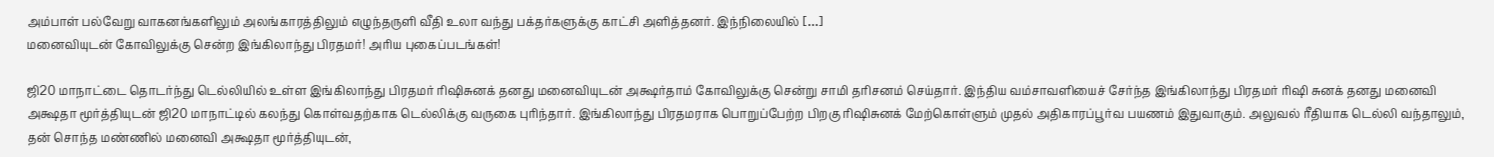அம்பாள் பல்வேறு வாகனங்களிலும் அலங்காரத்திலும் எழுந்தருளி வீதி உலா வந்து பக்தர்களுக்கு காட்சி அளித்தனர். இந்நிலையில் […]
மனைவியுடன் கோவிலுக்கு சென்ற இங்கிலாந்து பிரதமர்! அரிய புகைப்படங்கள்!

ஜி20 மாநாட்டை தொடர்ந்து டெல்லியில் உள்ள இங்கிலாந்து பிரதமர் ரிஷிசுனக் தனது மனைவியுடன் அக்ஷர்தாம் கோவிலுக்கு சென்று சாமி தரிசனம் செய்தார். இந்திய வம்சாவளியைச் சேர்ந்த இங்கிலாந்து பிரதமர் ரிஷி சுனக் தனது மனைவி அக்ஷதா மூர்த்தியுடன் ஜி20 மாநாட்டில் கலந்து கொள்வதற்காக டெல்லிக்கு வருகை புரிந்தார். இங்கிலாந்து பிரதமராக பொறுப்பேற்ற பிறகு ரிஷிசுனக் மேற்கொள்ளும் முதல் அதிகாரப்பூர்வ பயணம் இதுவாகும். அலுவல் ரீதியாக டெல்லி வந்தாலும், தன் சொந்த மண்ணில் மனைவி அக்ஷதா மூர்த்தியுடன்,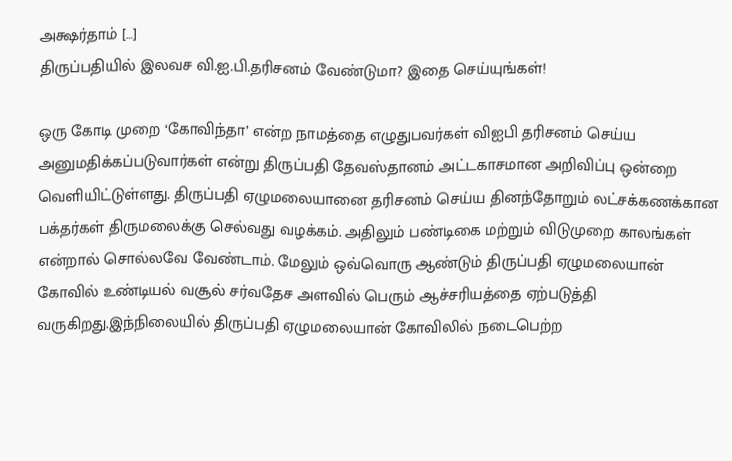அக்ஷர்தாம் […]
திருப்பதியில் இலவச வி.ஐ.பி.தரிசனம் வேண்டுமா? இதை செய்யுங்கள்!

ஒரு கோடி முறை ‘கோவிந்தா’ என்ற நாமத்தை எழுதுபவர்கள் விஐபி தரிசனம் செய்ய அனுமதிக்கப்படுவார்கள் என்று திருப்பதி தேவஸ்தானம் அட்டகாசமான அறிவிப்பு ஒன்றை வெளியிட்டுள்ளது. திருப்பதி ஏழுமலையானை தரிசனம் செய்ய தினந்தோறும் லட்சக்கணக்கான பக்தர்கள் திருமலைக்கு செல்வது வழக்கம். அதிலும் பண்டிகை மற்றும் விடுமுறை காலங்கள் என்றால் சொல்லவே வேண்டாம். மேலும் ஒவ்வொரு ஆண்டும் திருப்பதி ஏழுமலையான் கோவில் உண்டியல் வசூல் சர்வதேச அளவில் பெரும் ஆச்சரியத்தை ஏற்படுத்தி வருகிறது.இந்நிலையில் திருப்பதி ஏழுமலையான் கோவிலில் நடைபெற்ற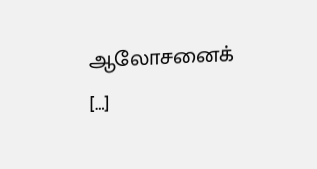ஆலோசனைக் […]